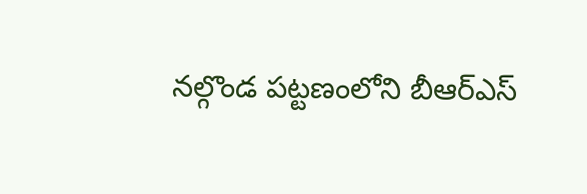నల్గొండ పట్టణంలోని బీఆర్ఎస్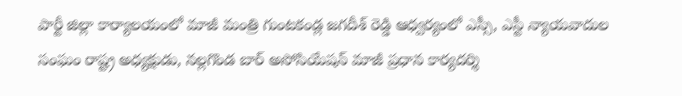పార్టీ జిల్లా కార్యాలయంలో మాజీ మంత్రి గుంటకండ్ల జగదీశ్ రెడ్డి ఆధ్వర్యంలో ఎస్సీ, ఎస్టీ న్యాయవాదుల సంఘం రాష్ట్ర అధ్యక్షుడు, నల్లగొండ బార్ అసోసియేషన్ మాజీ ప్రధాన కార్యదర్శి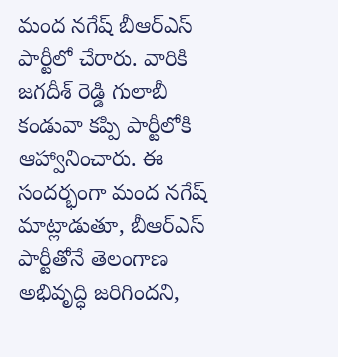మంద నగేష్ బీఆర్ఎస్ పార్టీలో చేరారు. వారికి జగదీశ్ రెడ్డి గులాబీ కండువా కప్పి పార్టీలోకి ఆహ్వానించారు. ఈ సందర్భంగా మంద నగేష్ మాట్లాడుతూ, బీఆర్ఎస్ పార్టీతోనే తెలంగాణ అభివృద్ధి జరిగిందని,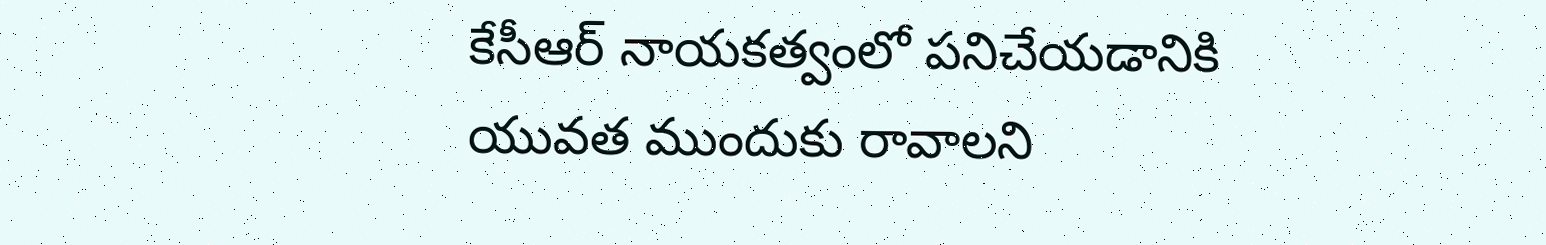కేసీఆర్ నాయకత్వంలో పనిచేయడానికి యువత ముందుకు రావాలని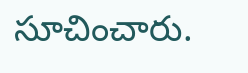సూచించారు.